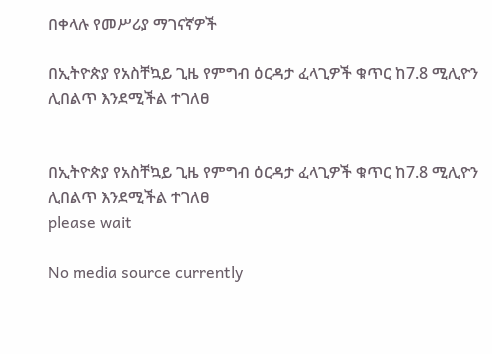በቀላሉ የመሥሪያ ማገናኛዎች

በኢትዮጵያ የአስቸኳይ ጊዜ የምግብ ዕርዳታ ፈላጊዎች ቁጥር ከ7.8 ሚሊዮን ሊበልጥ እንደሚችል ተገለፀ


በኢትዮጵያ የአስቸኳይ ጊዜ የምግብ ዕርዳታ ፈላጊዎች ቁጥር ከ7.8 ሚሊዮን ሊበልጥ እንደሚችል ተገለፀ
please wait

No media source currently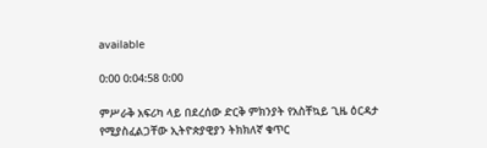available

0:00 0:04:58 0:00

ምሥራቅ አፍሪካ ላይ በደረሰው ድርቅ ምክንያት የአስቸኳይ ጊዜ ዕርዳታ የሚያስፈልጋቸው ኢትዮጵያዊያን ትክክለኛ ቁጥር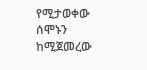የሚታወቀው ሰሞኑን ከሚጀመረው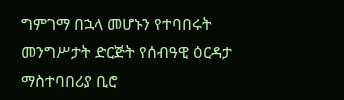ግምገማ በኋላ መሆኑን የተባበሩት መንግሥታት ድርጅት የሰብዓዊ ዕርዳታ ማስተባበሪያ ቢሮ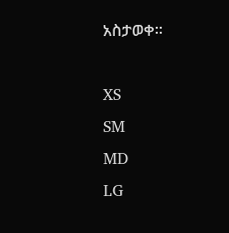አስታወቀ፡፡

XS
SM
MD
LG